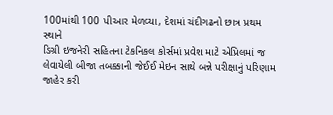100માંથી 100 પીઆર મેળવ્યા, દેશમાં ચંદીગઢનો છાત્ર પ્રથમ સ્થાને
ડિગ્રી ઇજનેરી સહિતના ટેકનિકલ કોર્સમાં પ્રવેશ માટે એપ્રિલમાં જ લેવાયેલી બીજા તબક્કાની જેઈઈ મેઇન સાથે બન્ને પરીક્ષાનું પરિણામ જાહેર કરી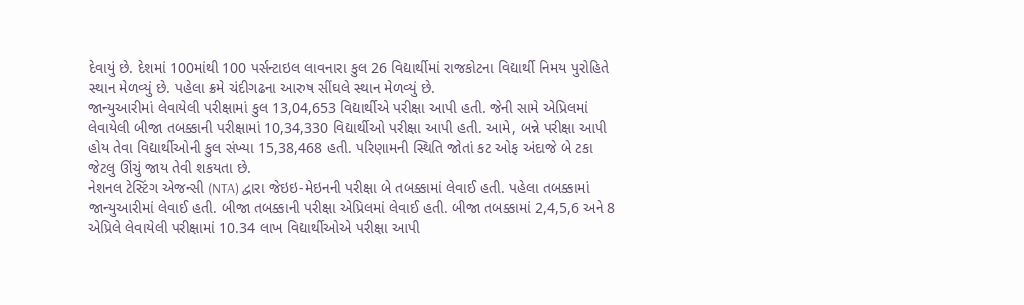દેવાયું છે. દેશમાં 100માંથી 100 પર્સન્ટાઇલ લાવનારા કુલ 26 વિદ્યાર્થીમાં રાજકોટના વિદ્યાર્થી નિમય પુરોહિતે સ્થાન મેળવ્યું છે. પહેલા ક્રમે ચંદીગઢના આરુષ સીંઘલે સ્થાન મેળવ્યું છે.
જાન્યુઆરીમાં લેવાયેલી પરીક્ષામાં કુલ 13,04,653 વિદ્યાર્થીએ પરીક્ષા આપી હતી. જેની સામે એપ્રિલમાં લેવાયેલી બીજા તબક્કાની પરીક્ષામાં 10,34,330 વિદ્યાર્થીઓ પરીક્ષા આપી હતી. આમે, બન્ને પરીક્ષા આપી હોય તેવા વિદ્યાર્થીઓની કુલ સંખ્યા 15,38,468 હતી. પરિણામની સ્થિતિ જોતાં કટ ઓફ અંદાજે બે ટકા જેટલુ ઊંચું જાય તેવી શકયતા છે.
નેશનલ ટેસ્ટિંગ એજન્સી (NTA) દ્વારા જેઇઇ-મેઇનની પરીક્ષા બે તબક્કામાં લેવાઈ હતી. પહેલા તબક્કામાં જાન્યુઆરીમાં લેવાઈ હતી. બીજા તબક્કાની પરીક્ષા એપ્રિલમાં લેવાઈ હતી. બીજા તબક્કામાં 2,4,5,6 અને 8 એપ્રિલે લેવાયેલી પરીક્ષામાં 10.34 લાખ વિદ્યાર્થીઓએ પરીક્ષા આપી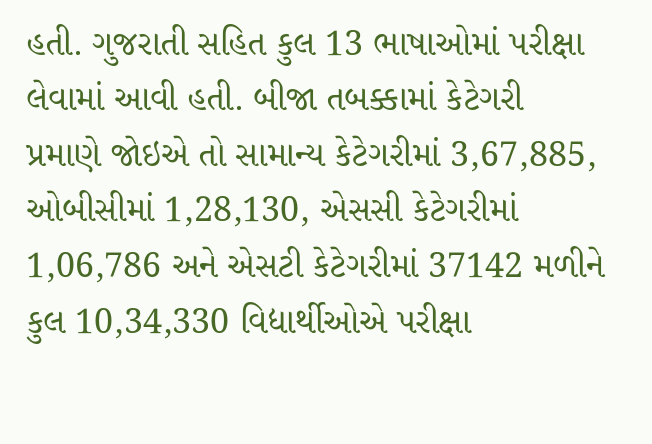હતી. ગુજરાતી સહિત કુલ 13 ભાષાઓમાં પરીક્ષા લેવામાં આવી હતી. બીજા તબક્કામાં કેટેગરી પ્રમાણે જોઇએ તો સામાન્ય કેટેગરીમાં 3,67,885, ઓબીસીમાં 1,28,130, એસસી કેટેગરીમાં 1,06,786 અને એસટી કેટેગરીમાં 37142 મળીને કુલ 10,34,330 વિદ્યાર્થીઓએ પરીક્ષા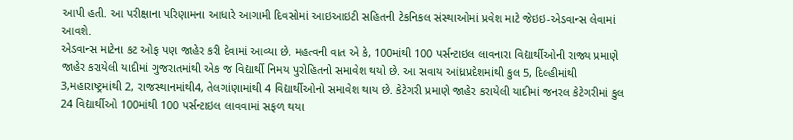આપી હતી. આ પરીક્ષાના પરિણામના આધારે આગામી દિવસોમાં આઇઆઇટી સહિતની ટેકનિકલ સંસ્થાઓમાં પ્રવેશ માટે જેઇઇ-એડવાન્સ લેવામાં આવશે.
એડવાન્સ માટેના કટ ઓફ પણ જાહેર કરી દેવામાં આવ્યા છે. મહત્વની વાત એ કે, 100માંથી 100 પર્સન્ટાઇલ લાવનારા વિદ્યાર્થીઓની રાજ્ય પ્રમાણે જાહેર કરાયેલી યાદીમાં ગુજરાતમાંથી એક જ વિદ્યાર્થી નિમય પુરોહિતનો સમાવેશ થયો છે. આ સવાય આંધ્રપ્રદેશમાંથી કુલ 5, દિલ્હીમાંથી 3,મહારાષ્ટ્રમાંથી 2, રાજસ્થાનમાંથી4, તેલગાંણામાંથી 4 વિદ્યાર્થીઓનો સમાવેશ થાય છે. કેટેગરી પ્રમાણે જાહેર કરાયેલી યાદીમાં જનરલ કેટેગરીમાં કુલ 24 વિદ્યાર્થીઓ 100માંથી 100 પર્સન્ટાઇલ લાવવામાં સફળ થયા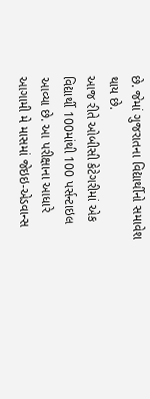છે. જેમાં ગુજરાતના વિદ્યાર્થીનો સમાવેશ થાય છે.
આજ રીતે ઓબીસી કેટેગરીમાં એક વિદ્યાર્થી 100માંથી 100 પર્સન્ટાઇલ આવ્યા છે. આ પરીક્ષાના આધારે આગામી મે માસમાં જેઇઇ-એડવાન્સ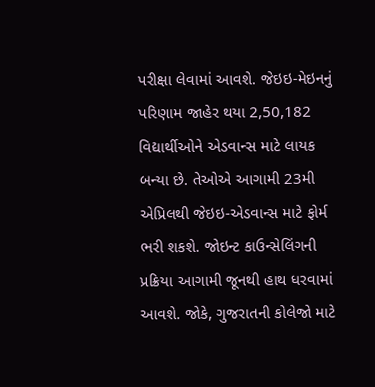પરીક્ષા લેવામાં આવશે. જેઇઇ-મેઇનનું પરિણામ જાહેર થયા 2,50,182 વિદ્યાર્થીઓને એડવાન્સ માટે લાયક બન્યા છે. તેઓએ આગામી 23મી એપ્રિલથી જેઇઇ-એડવાન્સ માટે ફોર્મ ભરી શકશે. જોઇન્ટ કાઉન્સેલિંગની પ્રક્રિયા આગામી જૂનથી હાથ ધરવામાં આવશે. જોકે, ગુજરાતની કોલેજો માટે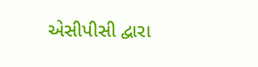એસીપીસી દ્વારા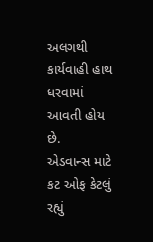અલગથી કાર્યવાહી હાથ ધરવામાં આવતી હોય છે.
એડવાન્સ માટે કટ ઓફ કેટલું રહ્યું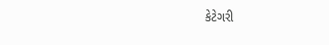કેટેગરી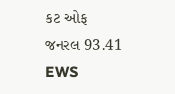કટ ઓફ
જનરલ 93.41
EWS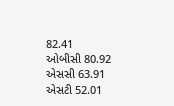82.41
ઓબીસી 80.92
એસસી 63.91
એસટી 52.01